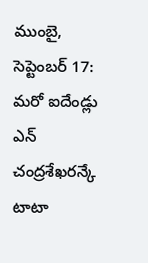ముంబై, సెప్టెంబర్ 17: మరో ఐదేండ్లు ఎన్ చంద్రశేఖరన్కే టాటా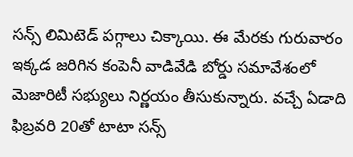సన్స్ లిమిటెడ్ పగ్గాలు చిక్కాయి. ఈ మేరకు గురువారం ఇక్కడ జరిగిన కంపెనీ వాడివేడి బోర్డు సమావేశంలో మెజారిటీ సభ్యులు నిర్ణయం తీసుకున్నారు. వచ్చే ఏడాది ఫిబ్రవరి 20తో టాటా సన్స్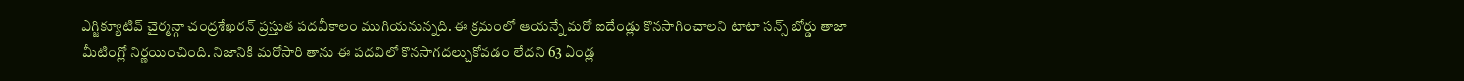ఎగ్జిక్యూటివ్ చైర్మన్గా చంద్రశేఖరన్ ప్రస్తుత పదవీకాలం ముగియనున్నది. ఈ క్రమంలో ఆయన్నే మరో ఐదేండ్లు కొనసాగించాలని టాటా సన్స్ బోర్డు తాజా మీటింగ్లో నిర్ణయించింది. నిజానికి మరోసారి తాను ఈ పదవిలో కొనసాగదల్చుకోవడం లేదని 63 ఏండ్ల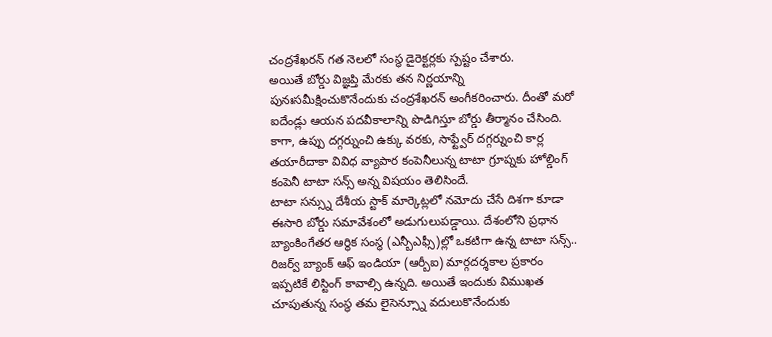చంద్రశేఖరన్ గత నెలలో సంస్థ డైరెక్టర్లకు స్పష్టం చేశారు.
అయితే బోర్డు విజ్ఞప్తి మేరకు తన నిర్ణయాన్ని పునఃసమీక్షించుకొనేందుకు చంద్రశేఖరన్ అంగీకరించారు. దీంతో మరో ఐదేండ్లు ఆయన పదవీకాలాన్ని పొడిగిస్తూ బోర్డు తీర్మానం చేసింది. కాగా, ఉప్పు దగ్గర్నుంచి ఉక్కు వరకు, సాఫ్ట్వేర్ దగ్గర్నుంచి కార్ల తయారీదాకా వివిధ వ్యాపార కంపెనీలున్న టాటా గ్రూప్నకు హోల్డింగ్ కంపెనీ టాటా సన్స్ అన్న విషయం తెలిసిందే.
టాటా సన్స్ను దేశీయ స్టాక్ మార్కెట్లలో నమోదు చేసే దిశగా కూడా ఈసారి బోర్డు సమావేశంలో అడుగులుపడ్డాయి. దేశంలోని ప్రధాన బ్యాంకింగేతర ఆర్థిక సంస్థ (ఎన్బీఎఫ్సీ)ల్లో ఒకటిగా ఉన్న టాటా సన్స్.. రిజర్వ్ బ్యాంక్ ఆఫ్ ఇండియా (ఆర్బీఐ) మార్గదర్శకాల ప్రకారం ఇప్పటికే లిస్టింగ్ కావాల్సి ఉన్నది. అయితే ఇందుకు విముఖత చూపుతున్న సంస్థ తమ లైసెన్స్నూ వదులుకొనేందుకు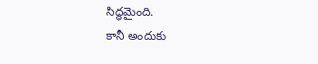సిద్ధమైంది.
కానీ అందుకు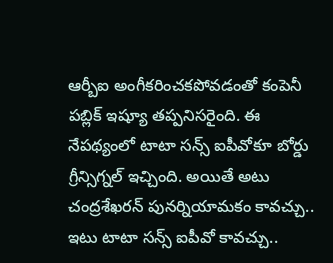ఆర్బీఐ అంగీకరించకపోవడంతో కంపెనీ పబ్లిక్ ఇష్యూ తప్పనిసరైంది. ఈ నేపథ్యంలో టాటా సన్స్ ఐపీవోకూ బోర్డు గ్రీన్సిగ్నల్ ఇచ్చింది. అయితే అటు చంద్రశేఖరన్ పునర్నియామకం కావచ్చు.. ఇటు టాటా సన్స్ ఐపీవో కావచ్చు..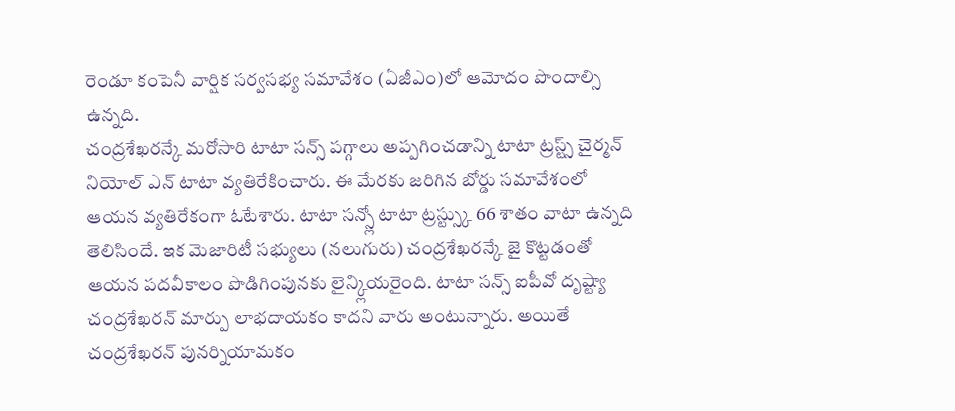రెండూ కంపెనీ వార్షిక సర్వసభ్య సమావేశం (ఏజీఎం)లో ఆమోదం పొందాల్సి ఉన్నది.
చంద్రశేఖరన్కే మరోసారి టాటా సన్స్ పగ్గాలు అప్పగించడాన్ని టాటా ట్రస్ట్స్ చైర్మన్ నియోల్ ఎన్ టాటా వ్యతిరేకించారు. ఈ మేరకు జరిగిన బోర్డు సమావేశంలో ఆయన వ్యతిరేకంగా ఓటేశారు. టాటా సన్స్లో టాటా ట్రస్ట్స్కు 66 శాతం వాటా ఉన్నది తెలిసిందే. ఇక మెజారిటీ సభ్యులు (నలుగురు) చంద్రశేఖరన్కే జై కొట్టడంతో ఆయన పదవీకాలం పొడిగింపునకు లైన్క్లియరైంది. టాటా సన్స్ ఐపీవో దృష్ట్యా చంద్రశేఖరన్ మార్పు లాభదాయకం కాదని వారు అంటున్నారు. అయితే చంద్రశేఖరన్ పునర్నియామకం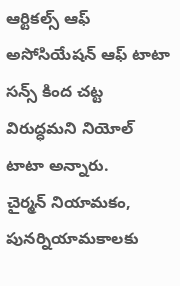ఆర్టికల్స్ ఆఫ్ అసోసియేషన్ ఆఫ్ టాటా సన్స్ కింద చట్ట విరుద్ధమని నియోల్ టాటా అన్నారు.
చైర్మన్ నియామకం, పునర్నియామకాలకు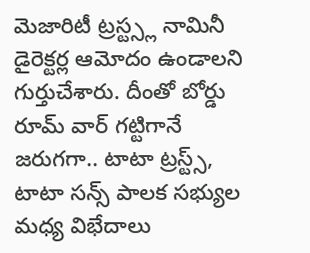మెజారిటీ ట్రస్ట్స్ల నామినీ డైరెక్టర్ల ఆమోదం ఉండాలని గుర్తుచేశారు. దీంతో బోర్డు రూమ్ వార్ గట్టిగానే జరుగగా.. టాటా ట్రస్ట్స్, టాటా సన్స్ పాలక సభ్యుల మధ్య విభేదాలు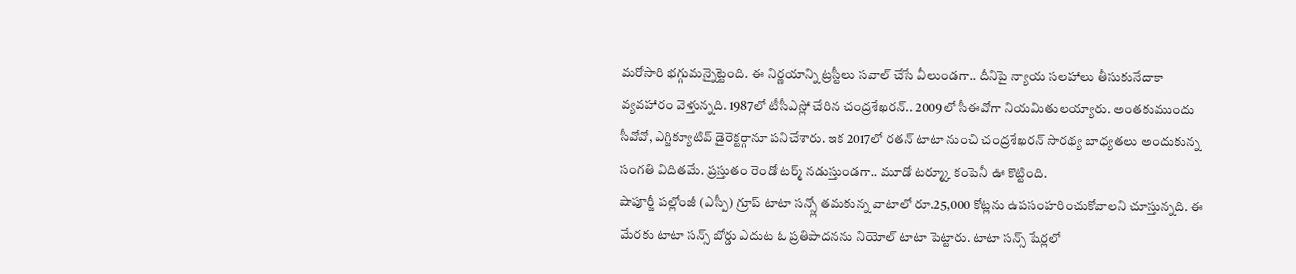మరోసారి భగ్గుమన్నైట్టెంది. ఈ నిర్ణయాన్ని ట్రస్టీలు సవాల్ చేసే వీలుండగా.. దీనిపై న్యాయ సలహాలు తీసుకునేదాకా వ్యవహారం వెళ్తున్నది. 1987లో టీసీఎస్లో చేరిన చంద్రశేఖరన్.. 2009లో సీఈవోగా నియమితులయ్యారు. అంతకుముందు సీవోవో, ఎగ్జిక్యూటివ్ డైరెక్టర్గానూ పనిచేశారు. ఇక 2017లో రతన్ టాటా నుంచి చంద్రశేఖరన్ సారథ్య బాధ్యతలు అందుకున్న సంగతి విదితమే. ప్రస్తుతం రెండో టర్మ్ నడుస్తుండగా.. మూడో టర్మ్కూ కంపెనీ ఊ కొట్టింది.
షాపూర్జీ పల్లోంజీ (ఎస్పీ) గ్రూప్ టాటా సన్స్లో తమకున్న వాటాలో రూ.25,000 కోట్లను ఉపసంహరించుకోవాలని చూస్తున్నది. ఈ మేరకు టాటా సన్స్ బోర్డు ఎదుట ఓ ప్రతిపాదనను నియోల్ టాటా పెట్టారు. టాటా సన్స్ షేర్లలో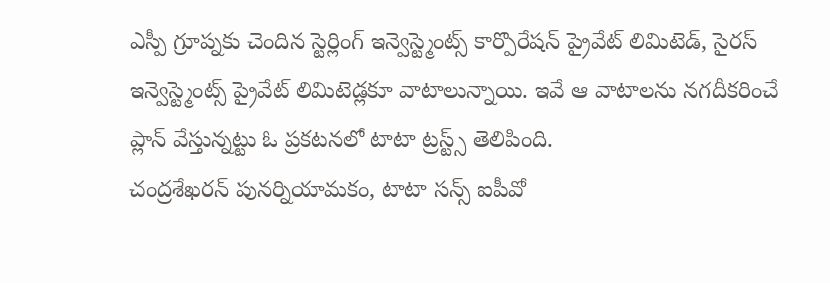ఎస్పీ గ్రూప్నకు చెందిన స్టెర్లింగ్ ఇన్వెస్ట్మెంట్స్ కార్పొరేషన్ ప్రైవేట్ లిమిటెడ్, సైరస్ ఇన్వెస్ట్మెంట్స్ ప్రైవేట్ లిమిటెడ్లకూ వాటాలున్నాయి. ఇవే ఆ వాటాలను నగదీకరించే ప్లాన్ వేస్తున్నట్టు ఓ ప్రకటనలో టాటా ట్రస్ట్స్ తెలిపింది.
చంద్రశేఖరన్ పునర్నియామకం, టాటా సన్స్ ఐపీవో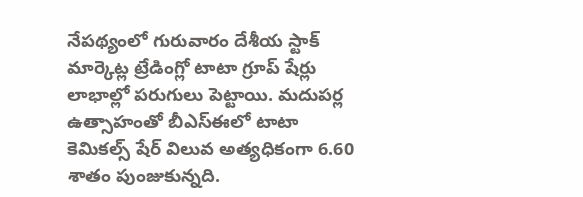నేపథ్యంలో గురువారం దేశీయ స్టాక్ మార్కెట్ల ట్రేడింగ్లో టాటా గ్రూప్ షేర్లు లాభాల్లో పరుగులు పెట్టాయి. మదుపర్ల ఉత్సాహంతో బీఎస్ఈలో టాటా కెమికల్స్ షేర్ విలువ అత్యధికంగా 6.60 శాతం పుంజుకున్నది.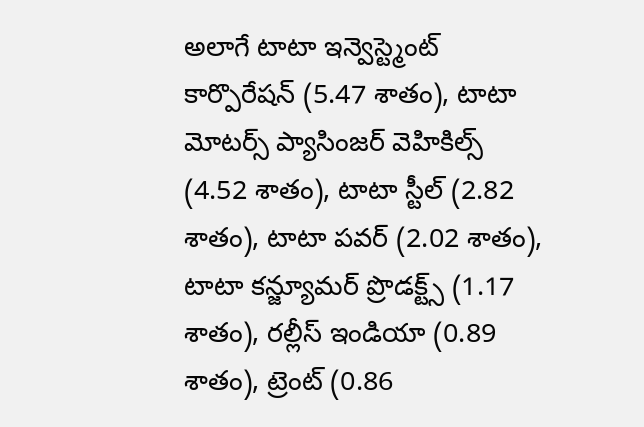అలాగే టాటా ఇన్వెస్ట్మెంట్ కార్పొరేషన్ (5.47 శాతం), టాటా మోటర్స్ ప్యాసింజర్ వెహికిల్స్ (4.52 శాతం), టాటా స్టీల్ (2.82 శాతం), టాటా పవర్ (2.02 శాతం), టాటా కన్జ్యూమర్ ప్రొడక్ట్స్ (1.17 శాతం), రల్లీస్ ఇండియా (0.89 శాతం), ట్రెంట్ (0.86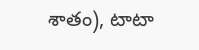శాతం), టాటా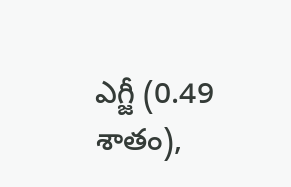ఎగ్జీ (0.49 శాతం),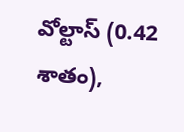వోల్టాస్ (0.42 శాతం),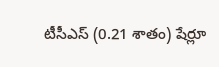టీసీఎస్ (0.21 శాతం) షేర్లూ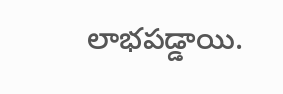లాభపడ్డాయి.